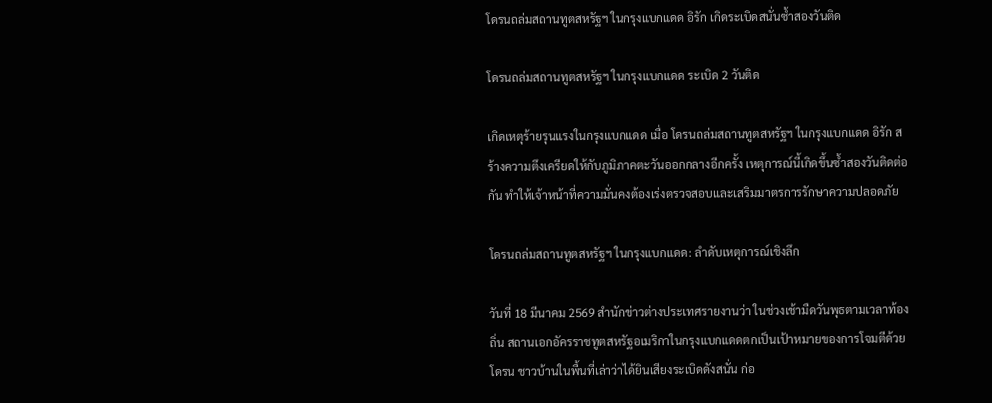โดรนถล่มสถานทูตสหรัฐฯ ในกรุงแบกแดด อิรัก เกิดระเบิดสนั่นซ้ำสองวันติด

โดรนถล่มสถานทูตสหรัฐฯ ในกรุงแบกแดด ระเบิด 2 วันติด

เกิดเหตุร้ายรุนแรงในกรุงแบกแดด เมื่อ โดรนถล่มสถานทูตสหรัฐฯ ในกรุงแบกแดด อิรัก สร้างความตึงเครียดให้กับภูมิภาคตะวันออกกลางอีกครั้ง เหตุการณ์นี้เกิดขึ้นซ้ำสองวันติดต่อกัน ทำให้เจ้าหน้าที่ความมั่นคงต้องเร่งตรวจสอบและเสริมมาตรการรักษาความปลอดภัย

โดรนถล่มสถานทูตสหรัฐฯ ในกรุงแบกแดด: ลำดับเหตุการณ์เชิงลึก

วันที่ 18 มีนาคม 2569 สำนักข่าวต่างประเทศรายงานว่า ในช่วงเช้ามืดวันพุธตามเวลาท้องถิ่น สถานเอกอัครราชทูตสหรัฐอเมริกาในกรุงแบกแดดตกเป็นเป้าหมายของการโจมตีด้วยโดรน ชาวบ้านในพื้นที่เล่าว่าได้ยินเสียงระเบิดดังสนั่น ก่อ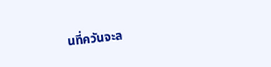นที่ควันจะล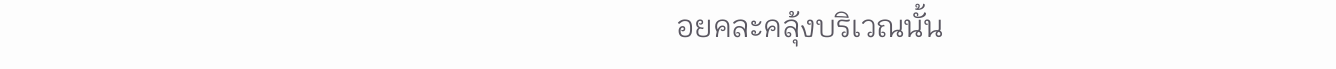อยคละคลุ้งบริเวณนั้น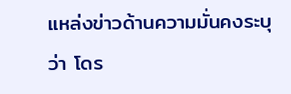แหล่งข่าวด้านความมั่นคงระบุว่า โดร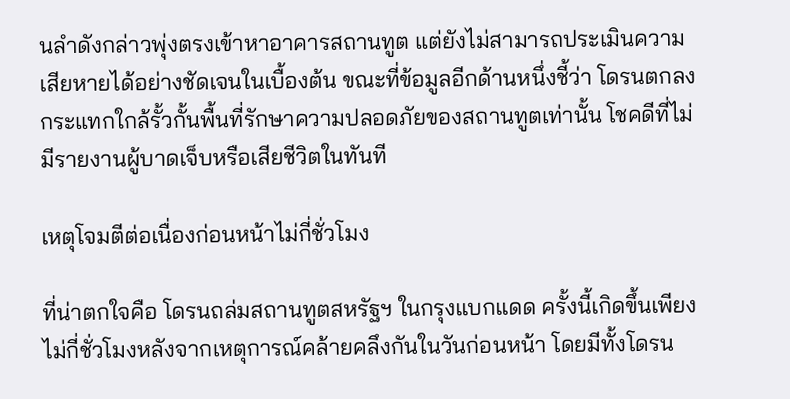นลำดังกล่าวพุ่งตรงเข้าหาอาคารสถานทูต แต่ยังไม่สามารถประเมินความเสียหายได้อย่างชัดเจนในเบื้องต้น ขณะที่ข้อมูลอีกด้านหนึ่งชี้ว่า โดรนตกลงกระแทกใกล้รั้วกั้นพื้นที่รักษาความปลอดภัยของสถานทูตเท่านั้น โชคดีที่ไม่มีรายงานผู้บาดเจ็บหรือเสียชีวิตในทันที

เหตุโจมตีต่อเนื่องก่อนหน้าไม่กี่ชั่วโมง

ที่น่าตกใจคือ โดรนถล่มสถานทูตสหรัฐฯ ในกรุงแบกแดด ครั้งนี้เกิดขึ้นเพียงไม่กี่ชั่วโมงหลังจากเหตุการณ์คล้ายคลึงกันในวันก่อนหน้า โดยมีทั้งโดรน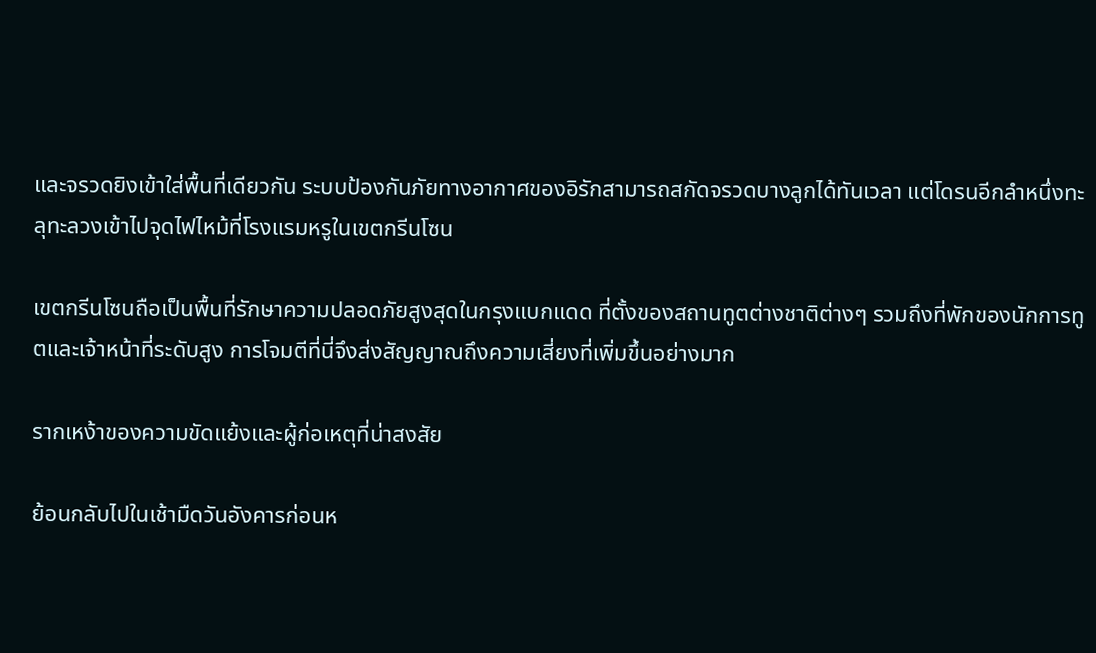และจรวดยิงเข้าใส่พื้นที่เดียวกัน ระบบป้องกันภัยทางอากาศของอิรักสามารถสกัดจรวดบางลูกได้ทันเวลา แต่โดรนอีกลำหนึ่งทะลุทะลวงเข้าไปจุดไฟไหม้ที่โรงแรมหรูในเขตกรีนโซน

เขตกรีนโซนถือเป็นพื้นที่รักษาความปลอดภัยสูงสุดในกรุงแบกแดด ที่ตั้งของสถานทูตต่างชาติต่างๆ รวมถึงที่พักของนักการทูตและเจ้าหน้าที่ระดับสูง การโจมตีที่นี่จึงส่งสัญญาณถึงความเสี่ยงที่เพิ่มขึ้นอย่างมาก

รากเหง้าของความขัดแย้งและผู้ก่อเหตุที่น่าสงสัย

ย้อนกลับไปในเช้ามืดวันอังคารก่อนห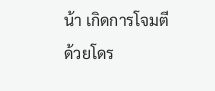น้า เกิดการโจมตีด้วยโดร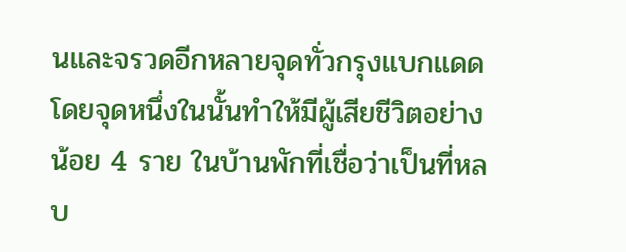นและจรวดอีกหลายจุดทั่วกรุงแบกแดด โดยจุดหนึ่งในนั้นทำให้มีผู้เสียชีวิตอย่างน้อย 4 ราย ในบ้านพักที่เชื่อว่าเป็นที่หลบ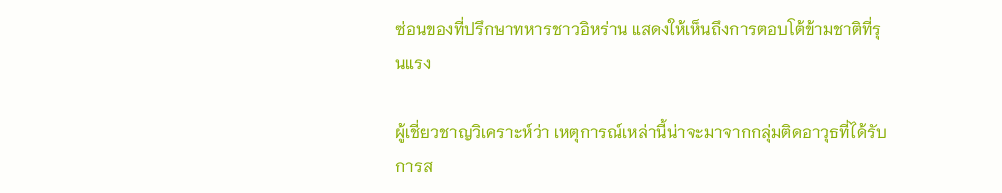ซ่อนของที่ปรึกษาทหารชาวอิหร่าน แสดงให้เห็นถึงการตอบโต้ข้ามชาติที่รุนแรง

ผู้เชี่ยวชาญวิเคราะห์ว่า เหตุการณ์เหล่านี้น่าจะมาจากกลุ่มติดอาวุธที่ได้รับการส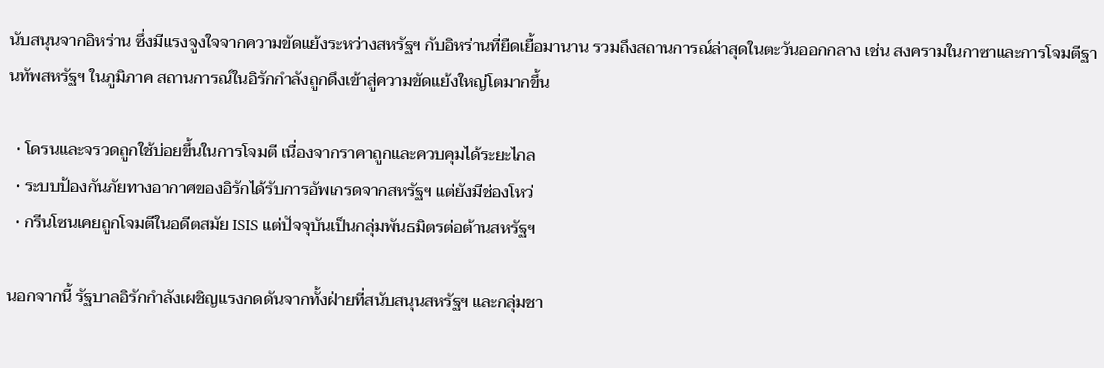นับสนุนจากอิหร่าน ซึ่งมีแรงจูงใจจากความขัดแย้งระหว่างสหรัฐฯ กับอิหร่านที่ยืดเยื้อมานาน รวมถึงสถานการณ์ล่าสุดในตะวันออกกลาง เช่น สงครามในกาซาและการโจมตีฐานทัพสหรัฐฯ ในภูมิภาค สถานการณ์ในอิรักกำลังถูกดึงเข้าสู่ความขัดแย้งใหญ่โตมากขึ้น

  • โดรนและจรวดถูกใช้บ่อยขึ้นในการโจมตี เนื่องจากราคาถูกและควบคุมได้ระยะไกล
  • ระบบป้องกันภัยทางอากาศของอิรักได้รับการอัพเกรดจากสหรัฐฯ แต่ยังมีช่องโหว่
  • กรีนโซนเคยถูกโจมตีในอดีตสมัย ISIS แต่ปัจจุบันเป็นกลุ่มพันธมิตรต่อต้านสหรัฐฯ

นอกจากนี้ รัฐบาลอิรักกำลังเผชิญแรงกดดันจากทั้งฝ่ายที่สนับสนุนสหรัฐฯ และกลุ่มชา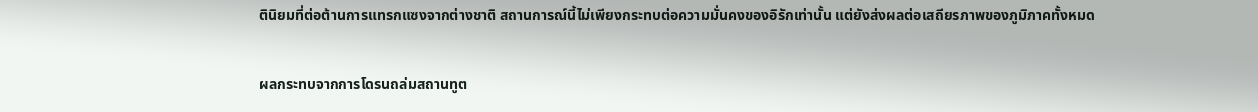ตินิยมที่ต่อต้านการแทรกแซงจากต่างชาติ สถานการณ์นี้ไม่เพียงกระทบต่อความมั่นคงของอิรักเท่านั้น แต่ยังส่งผลต่อเสถียรภาพของภูมิภาคทั้งหมด

ผลกระทบจากการโดรนถล่มสถานทูต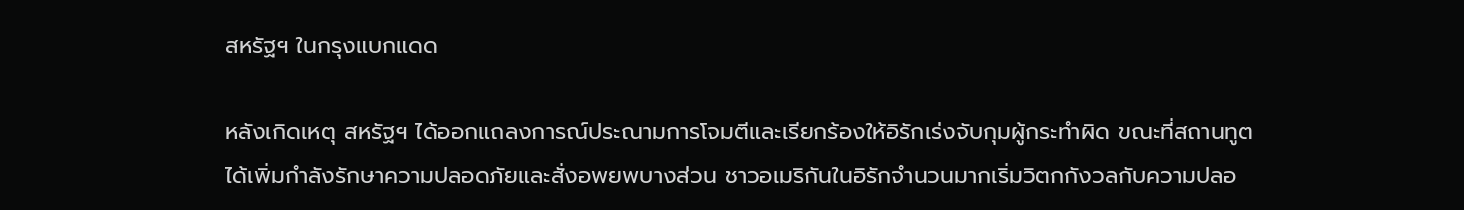สหรัฐฯ ในกรุงแบกแดด

หลังเกิดเหตุ สหรัฐฯ ได้ออกแถลงการณ์ประณามการโจมตีและเรียกร้องให้อิรักเร่งจับกุมผู้กระทำผิด ขณะที่สถานทูตได้เพิ่มกำลังรักษาความปลอดภัยและสั่งอพยพบางส่วน ชาวอเมริกันในอิรักจำนวนมากเริ่มวิตกกังวลกับความปลอ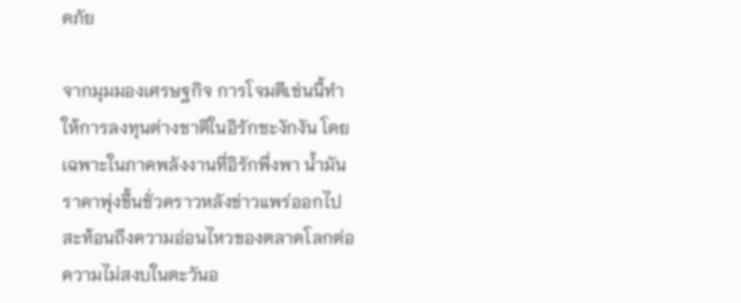ดภัย

จากมุมมองเศรษฐกิจ การโจมตีเช่นนี้ทำให้การลงทุนต่างชาติในอิรักชะงักงัน โดยเฉพาะในภาคพลังงานที่อิรักพึ่งพา น้ำมันราคาพุ่งขึ้นชั่วคราวหลังข่าวแพร่ออกไป สะท้อนถึงความอ่อนไหวของตลาดโลกต่อความไม่สงบในตะวันอ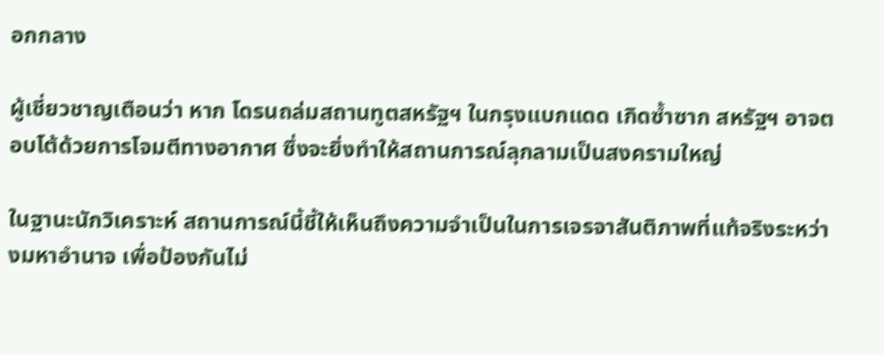อกกลาง

ผู้เชี่ยวชาญเตือนว่า หาก โดรนถล่มสถานทูตสหรัฐฯ ในกรุงแบกแดด เกิดซ้ำซาก สหรัฐฯ อาจตอบโต้ด้วยการโจมตีทางอากาศ ซึ่งจะยิ่งทำให้สถานการณ์ลุกลามเป็นสงครามใหญ่

ในฐานะนักวิเคราะห์ สถานการณ์นี้ชี้ให้เห็นถึงความจำเป็นในการเจรจาสันติภาพที่แท้จริงระหว่างมหาอำนาจ เพื่อป้องกันไม่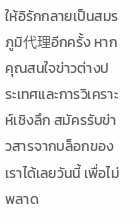ให้อิรักกลายเป็นสมรภูมิ代理อีกครั้ง หากคุณสนใจข่าวต่างประเทศและการวิเคราะห์เชิงลึก สมัครรับข่าวสารจากบล็อกของเราได้เลยวันนี้ เพื่อไม่พลาด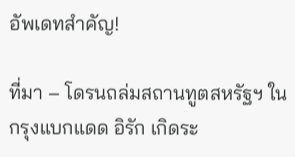อัพเดทสำคัญ!

ที่มา – โดรนถล่มสถานทูตสหรัฐฯ ในกรุงแบกแดด อิรัก เกิดระ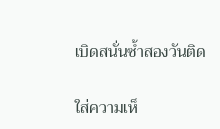เบิดสนั่นซ้ำสองวันติด

ใส่ความเห็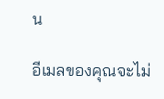น

อีเมลของคุณจะไม่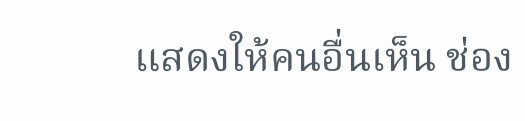แสดงให้คนอื่นเห็น ช่อง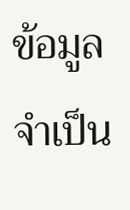ข้อมูลจำเป็น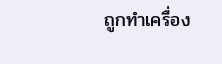ถูกทำเครื่อง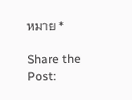หมาย *

Share the Post: